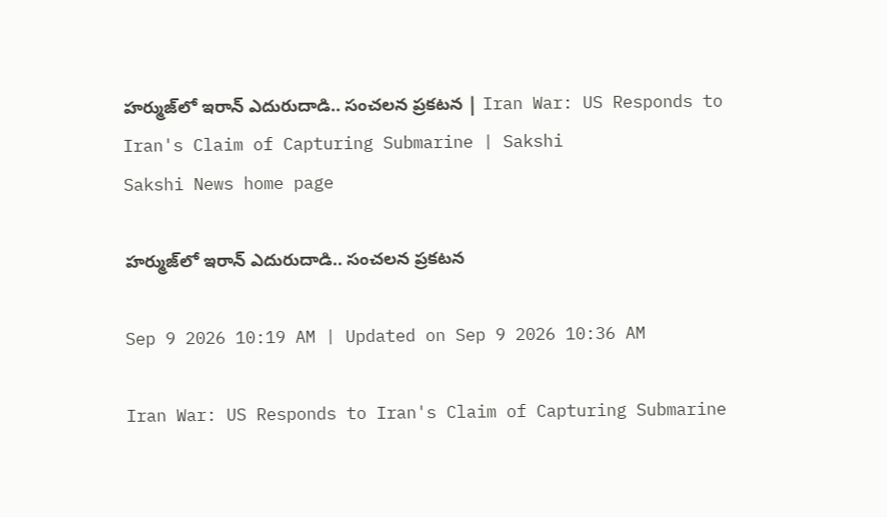హర్ముజ్‌లో ఇరాన్‌ ఎదురుదాడి.. సంచలన ప్రకటన | Iran War: US Responds to Iran's Claim of Capturing Submarine | Sakshi
Sakshi News home page

హర్ముజ్‌లో ఇరాన్‌ ఎదురుదాడి.. సంచలన ప్రకటన

Sep 9 2026 10:19 AM | Updated on Sep 9 2026 10:36 AM

Iran War: US Responds to Iran's Claim of Capturing Submarine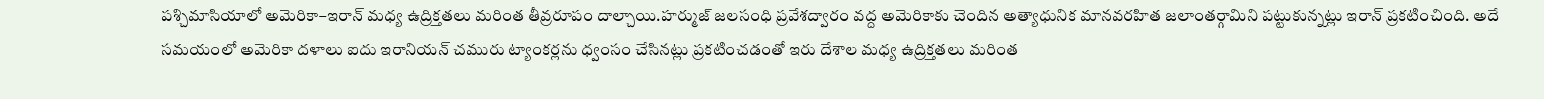పశ్చిమాసియాలో అమెరికా–ఇరాన్‌ మధ్య ఉద్రిక్తతలు మరింత తీవ్రరూపం దాల్చాయి.హర్ముజ్‌ జలసంధి ప్రవేశద్వారం వద్ద అమెరికాకు చెందిన అత్యాధునిక మానవరహిత జలాంతర్గామిని పట్టుకున్నట్లు ఇరాన్‌ ప్రకటించింది. అదే సమయంలో అమెరికా దళాలు ఐదు ఇరానియన్‌ చమురు ట్యాంకర్లను ధ్వంసం చేసినట్లు ప్రకటించడంతో ఇరు దేశాల మధ్య ఉద్రిక్తతలు మరింత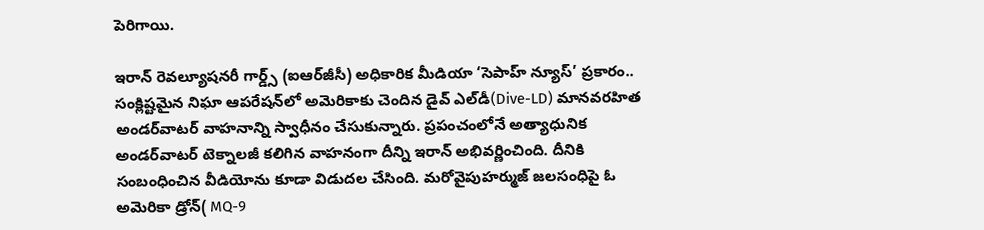పెరిగాయి.

ఇరాన్‌ రెవల్యూషనరీ గార్డ్స్‌ (ఐఆర్‌జీసీ) అధికారిక మీడియా ‘సెపాహ్‌ న్యూస్‌’ ప్రకారం.. సంక్లిష్టమైన నిఘా ఆపరేషన్‌లో అమెరికాకు చెందిన డైవ్‌ ఎల్‌డీ(Dive-LD) మానవరహిత అండర్‌వాటర్‌ వాహనాన్ని స్వాధీనం చేసుకున్నారు. ప్రపంచంలోనే అత్యాధునిక అండర్‌వాటర్‌ టెక్నాలజీ కలిగిన వాహనంగా దీన్ని ఇరాన్‌ అభివర్ణించింది. దీనికి సంబంధించిన వీడియోను కూడా విడుదల చేసింది. మరోవైపుహర్ముజ్‌ జలసంధిపై ఓ అమెరికా డ్రోన్( MQ-9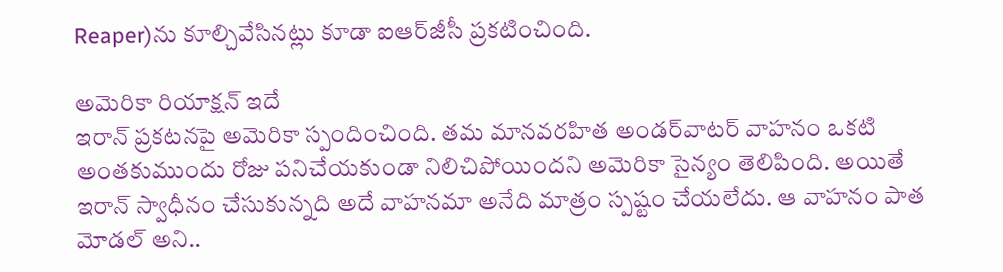Reaper)ను కూల్చివేసినట్లు కూడా ఐఆర్‌జీసీ ప్రకటించింది.

అమెరికా రియాక్షన్‌ ఇదే
ఇరాన్‌ ప్రకటనపై అమెరికా స్పందించింది. తమ మానవరహిత అండర్‌వాటర్‌ వాహనం ఒకటి అంతకుముందు రోజు పనిచేయకుండా నిలిచిపోయిందని అమెరికా సైన్యం తెలిపింది. అయితే ఇరాన్‌ స్వాధీనం చేసుకున్నది అదే వాహనమా అనేది మాత్రం స్పష్టం చేయలేదు. ఆ వాహనం పాత మోడల్‌ అని..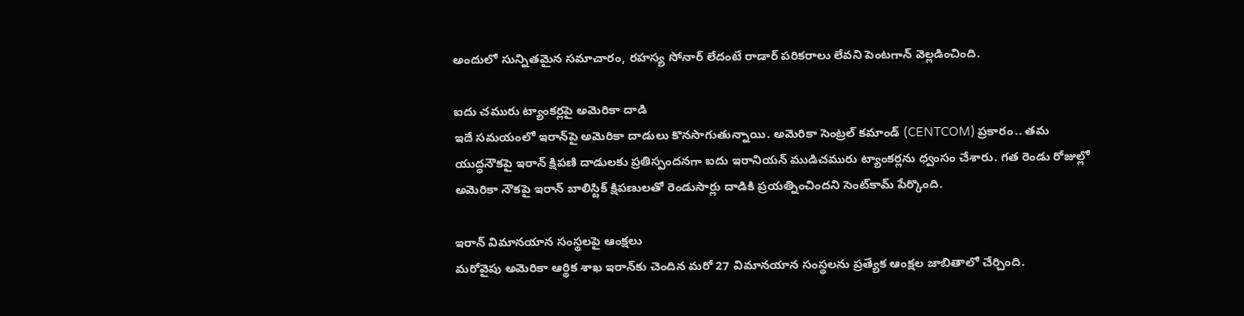అందులో సున్నితమైన సమాచారం, రహస్య సోనార్‌ లేదంటే రాడార్‌ పరికరాలు లేవని పెంటగాన్‌ వెల్లడించింది.

ఐదు చమురు ట్యాంకర్లపై అమెరికా దాడి
ఇదే సమయంలో ఇరాన్‌పై అమెరికా దాడులు కొనసాగుతున్నాయి. అమెరికా సెంట్రల్‌ కమాండ్‌ (CENTCOM) ప్రకారం.. తమ యుద్ధనౌకపై ఇరాన్‌ క్షిపణి దాడులకు ప్రతిస్పందనగా ఐదు ఇరానియన్‌ ముడిచమురు ట్యాంకర్లను ధ్వంసం చేశారు. గత రెండు రోజుల్లో అమెరికా నౌకపై ఇరాన్‌ బాలిస్టిక్‌ క్షిపణులతో రెండుసార్లు దాడికి ప్రయత్నించిందని సెంట్‌కామ్‌ పేర్కొంది.

ఇరాన్‌ విమానయాన సంస్థలపై ఆంక్షలు
మరోవైపు అమెరికా ఆర్థిక శాఖ ఇరాన్‌కు చెందిన మరో 27 విమానయాన సంస్థలను ప్రత్యేక ఆంక్షల జాబితాలో చేర్చింది.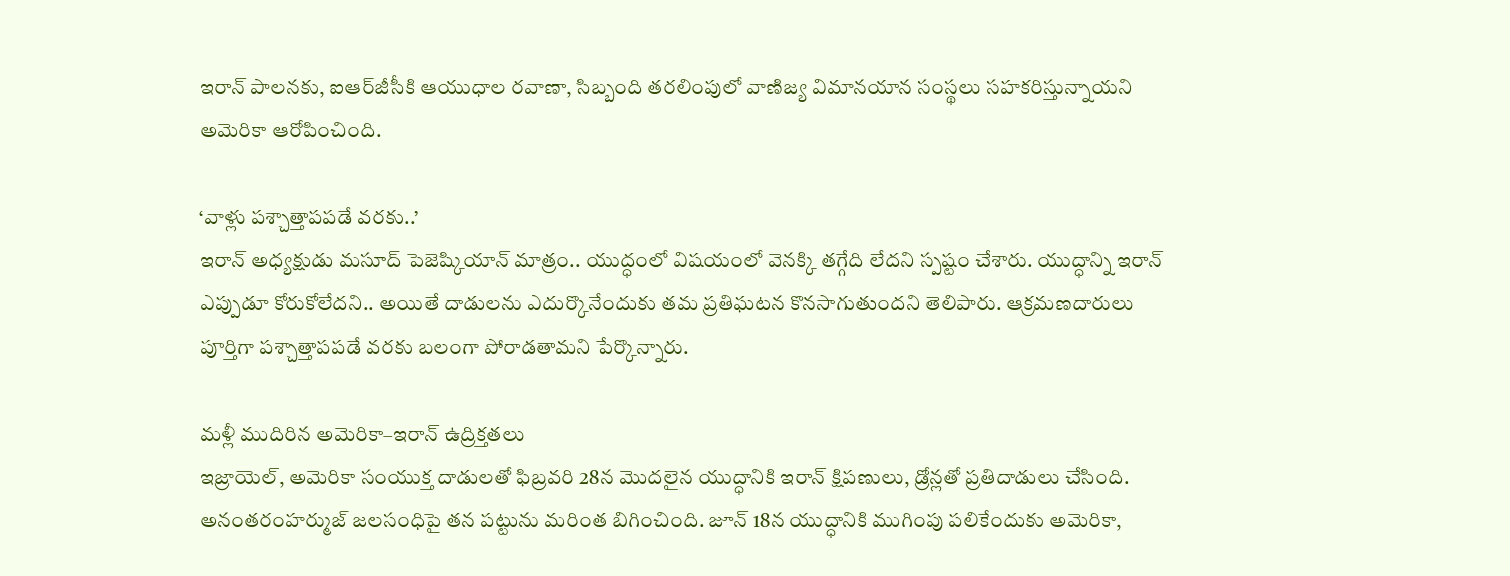ఇరాన్‌ పాలనకు, ఐఆర్‌జీసీకి ఆయుధాల రవాణా, సిబ్బంది తరలింపులో వాణిజ్య విమానయాన సంస్థలు సహకరిస్తున్నాయని అమెరికా ఆరోపించింది.

‘వాళ్లు పశ్చాత్తాపపడే వరకు..’
ఇరాన్‌ అధ్యక్షుడు మసూద్‌ పెజెష్కియాన్‌ మాత్రం.. యుద్ధంలో విషయంలో వెనక్కి తగ్గేది లేదని స్పష్టం చేశారు. యుద్ధాన్ని ఇరాన్‌ ఎప్పుడూ కోరుకోలేదని.. అయితే దాడులను ఎదుర్కొనేందుకు తమ ప్రతిఘటన కొనసాగుతుందని తెలిపారు. ఆక్రమణదారులు పూర్తిగా పశ్చాత్తాపపడే వరకు బలంగా పోరాడతామని పేర్కొన్నారు.

మళ్లీ ముదిరిన అమెరికా–ఇరాన్‌ ఉద్రిక్తతలు
ఇజ్రాయెల్‌, అమెరికా సంయుక్త దాడులతో ఫిబ్రవరి 28న మొదలైన యుద్ధానికి ఇరాన్‌ క్షిపణులు, డ్రోన్లతో ప్రతిదాడులు చేసింది. అనంతరంహర్ముజ్‌ జలసంధిపై తన పట్టును మరింత బిగించింది. జూన్‌ 18న యుద్ధానికి ముగింపు పలికేందుకు అమెరికా,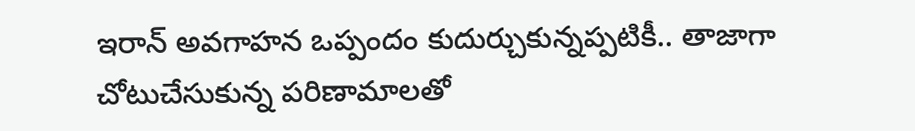ఇరాన్‌ అవగాహన ఒప్పందం కుదుర్చుకున్నప్పటికీ.. తాజాగా చోటుచేసుకున్న పరిణామాలతో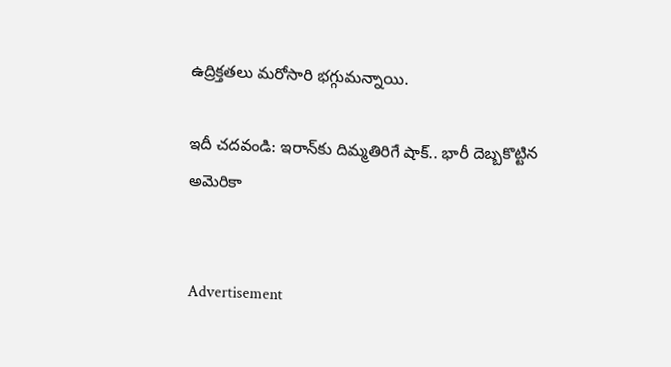ఉద్రిక్తతలు మరోసారి భగ్గుమన్నాయి.

ఇదీ చదవండి: ఇరాన్‌కు దిమ్మతిరిగే షాక్‌.. భారీ దెబ్బకొట్టిన అమెరికా


Advertisement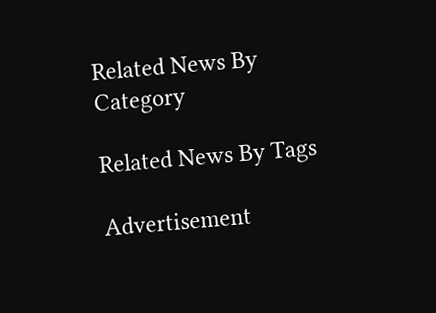Related News By Category

Related News By Tags

Advertisement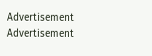Advertisement
Advertisement